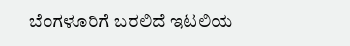ಬೆಂಗಳೂರಿಗೆ ಬರಲಿದೆ ಇಟಲಿಯ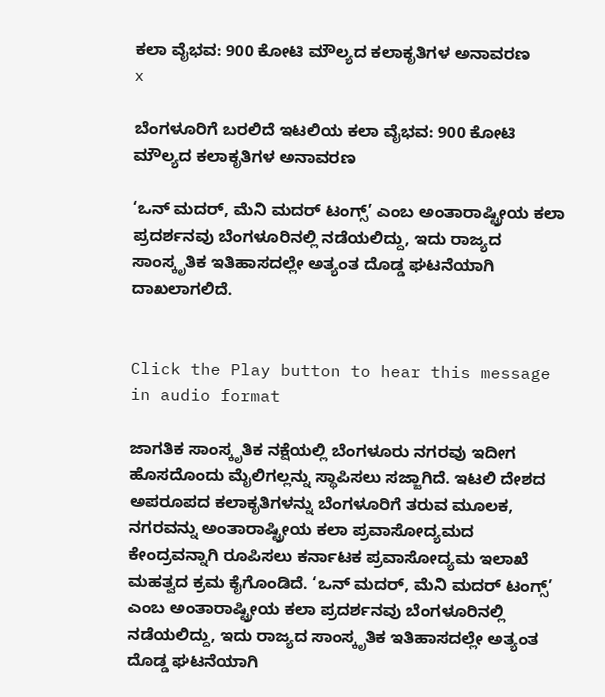ಕಲಾ ವೈಭವ: 900 ಕೋಟಿ ಮೌಲ್ಯದ ಕಲಾಕೃತಿಗಳ ಅನಾವರಣ
x

ಬೆಂಗಳೂರಿಗೆ ಬರಲಿದೆ ಇಟಲಿಯ ಕಲಾ ವೈಭವ: 900 ಕೋಟಿ ಮೌಲ್ಯದ ಕಲಾಕೃತಿಗಳ ಅನಾವರಣ

‘ಒನ್ ಮದರ್, ಮೆನಿ ಮದರ್ ಟಂಗ್ಸ್’ ಎಂಬ ಅಂತಾರಾಷ್ಟ್ರೀಯ ಕಲಾ ಪ್ರದರ್ಶನವು ಬೆಂಗಳೂರಿನಲ್ಲಿ ನಡೆಯಲಿದ್ದು, ಇದು ರಾಜ್ಯದ ಸಾಂಸ್ಕೃತಿಕ ಇತಿಹಾಸದಲ್ಲೇ ಅತ್ಯಂತ ದೊಡ್ಡ ಘಟನೆಯಾಗಿ ದಾಖಲಾಗಲಿದೆ.


Click the Play button to hear this message in audio format

ಜಾಗತಿಕ ಸಾಂಸ್ಕೃತಿಕ ನಕ್ಷೆಯಲ್ಲಿ ಬೆಂಗಳೂರು ನಗರವು ಇದೀಗ ಹೊಸದೊಂದು ಮೈಲಿಗಲ್ಲನ್ನು ಸ್ಥಾಪಿಸಲು ಸಜ್ಜಾಗಿದೆ. ಇಟಲಿ ದೇಶದ ಅಪರೂಪದ ಕಲಾಕೃತಿಗಳನ್ನು ಬೆಂಗಳೂರಿಗೆ ತರುವ ಮೂಲಕ, ನಗರವನ್ನು ಅಂತಾರಾಷ್ಟ್ರೀಯ ಕಲಾ ಪ್ರವಾಸೋದ್ಯಮದ ಕೇಂದ್ರವನ್ನಾಗಿ ರೂಪಿಸಲು ಕರ್ನಾಟಕ ಪ್ರವಾಸೋದ್ಯಮ ಇಲಾಖೆ ಮಹತ್ವದ ಕ್ರಮ ಕೈಗೊಂಡಿದೆ. ‘ಒನ್ ಮದರ್, ಮೆನಿ ಮದರ್ ಟಂಗ್ಸ್’ ಎಂಬ ಅಂತಾರಾಷ್ಟ್ರೀಯ ಕಲಾ ಪ್ರದರ್ಶನವು ಬೆಂಗಳೂರಿನಲ್ಲಿ ನಡೆಯಲಿದ್ದು, ಇದು ರಾಜ್ಯದ ಸಾಂಸ್ಕೃತಿಕ ಇತಿಹಾಸದಲ್ಲೇ ಅತ್ಯಂತ ದೊಡ್ಡ ಘಟನೆಯಾಗಿ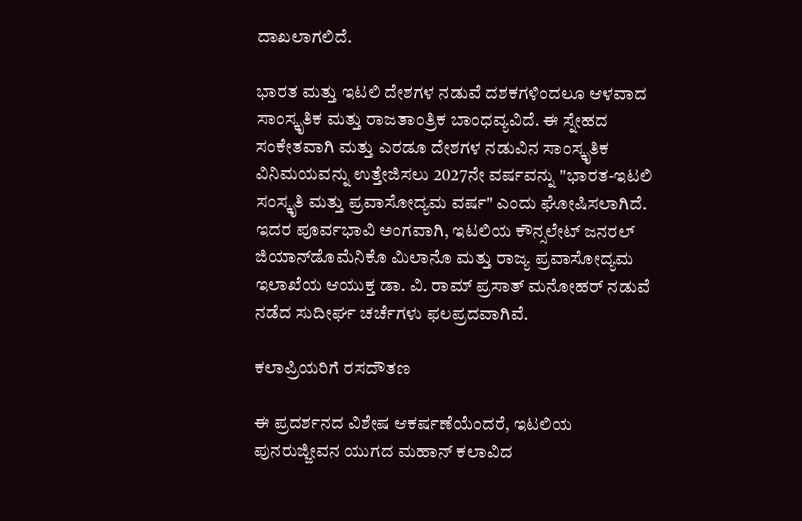ದಾಖಲಾಗಲಿದೆ.

ಭಾರತ ಮತ್ತು ಇಟಲಿ ದೇಶಗಳ ನಡುವೆ ದಶಕಗಳಿಂದಲೂ ಆಳವಾದ ಸಾಂಸ್ಕೃತಿಕ ಮತ್ತು ರಾಜತಾಂತ್ರಿಕ ಬಾಂಧವ್ಯವಿದೆ. ಈ ಸ್ನೇಹದ ಸಂಕೇತವಾಗಿ ಮತ್ತು ಎರಡೂ ದೇಶಗಳ ನಡುವಿನ ಸಾಂಸ್ಕೃತಿಕ ವಿನಿಮಯವನ್ನು ಉತ್ತೇಜಿಸಲು 2027ನೇ ವರ್ಷವನ್ನು "ಭಾರತ-ಇಟಲಿ ಸಂಸ್ಕೃತಿ ಮತ್ತು ಪ್ರವಾಸೋದ್ಯಮ ವರ್ಷ" ಎಂದು ಘೋಷಿಸಲಾಗಿದೆ. ಇದರ ಪೂರ್ವಭಾವಿ ಅಂಗವಾಗಿ, ಇಟಲಿಯ ಕೌನ್ಸಲೇಟ್ ಜನರಲ್ ಜಿಯಾನ್‌ಡೊಮೆನಿಕೊ ಮಿಲಾನೊ ಮತ್ತು ರಾಜ್ಯ ಪ್ರವಾಸೋದ್ಯಮ ಇಲಾಖೆಯ ಆಯುಕ್ತ ಡಾ. ವಿ. ರಾಮ್ ಪ್ರಸಾತ್ ಮನೋಹರ್ ನಡುವೆ ನಡೆದ ಸುದೀರ್ಘ ಚರ್ಚೆಗಳು ಫಲಪ್ರದವಾಗಿವೆ.

ಕಲಾಪ್ರಿಯರಿಗೆ ರಸದೌತಣ

ಈ ಪ್ರದರ್ಶನದ ವಿಶೇಷ ಆಕರ್ಷಣೆಯೆಂದರೆ, ಇಟಲಿಯ ಪುನರುಜ್ಜೀವನ ಯುಗದ ಮಹಾನ್ ಕಲಾವಿದ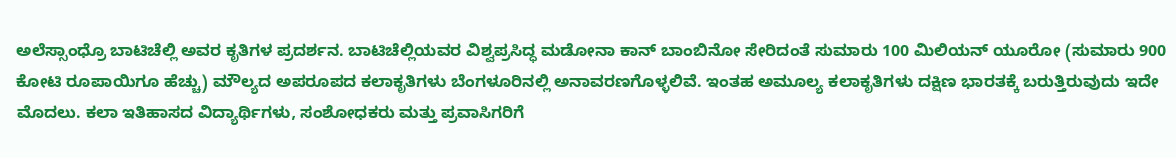ಅಲೆಸ್ಸಾಂಧ್ರೊ ಬಾಟಿಚೆಲ್ಲಿ ಅವರ ಕೃತಿಗಳ ಪ್ರದರ್ಶನ. ಬಾಟಿಚೆಲ್ಲಿಯವರ ವಿಶ್ವಪ್ರಸಿದ್ಧ ಮಡೋನಾ ಕಾನ್ ಬಾಂಬಿನೋ ಸೇರಿದಂತೆ ಸುಮಾರು 100 ಮಿಲಿಯನ್ ಯೂರೋ (ಸುಮಾರು 900 ಕೋಟಿ ರೂಪಾಯಿಗೂ ಹೆಚ್ಚು) ಮೌಲ್ಯದ ಅಪರೂಪದ ಕಲಾಕೃತಿಗಳು ಬೆಂಗಳೂರಿನಲ್ಲಿ ಅನಾವರಣಗೊಳ್ಳಲಿವೆ. ಇಂತಹ ಅಮೂಲ್ಯ ಕಲಾಕೃತಿಗಳು ದಕ್ಷಿಣ ಭಾರತಕ್ಕೆ ಬರುತ್ತಿರುವುದು ಇದೇ ಮೊದಲು. ಕಲಾ ಇತಿಹಾಸದ ವಿದ್ಯಾರ್ಥಿಗಳು, ಸಂಶೋಧಕರು ಮತ್ತು ಪ್ರವಾಸಿಗರಿಗೆ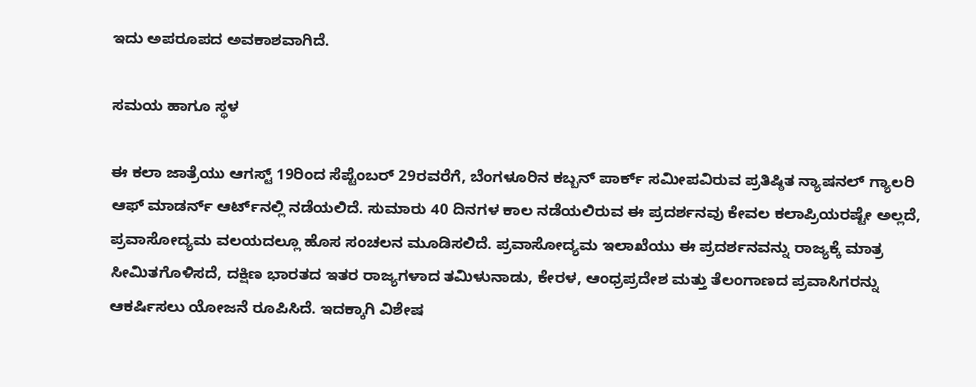ಇದು ಅಪರೂಪದ ಅವಕಾಶವಾಗಿದೆ.

ಸಮಯ ಹಾಗೂ ಸ್ಥಳ

ಈ ಕಲಾ ಜಾತ್ರೆಯು ಆಗಸ್ಟ್ 19ರಿಂದ ಸೆಪ್ಟೆಂಬರ್ 29ರವರೆಗೆ, ಬೆಂಗಳೂರಿನ ಕಬ್ಬನ್ ಪಾರ್ಕ್ ಸಮೀಪವಿರುವ ಪ್ರತಿಷ್ಠಿತ ನ್ಯಾಷನಲ್ ಗ್ಯಾಲರಿ ಆಫ್ ಮಾಡರ್ನ್ ಆರ್ಟ್‌ನಲ್ಲಿ ನಡೆಯಲಿದೆ. ಸುಮಾರು 40 ದಿನಗಳ ಕಾಲ ನಡೆಯಲಿರುವ ಈ ಪ್ರದರ್ಶನವು ಕೇವಲ ಕಲಾಪ್ರಿಯರಷ್ಟೇ ಅಲ್ಲದೆ, ಪ್ರವಾಸೋದ್ಯಮ ವಲಯದಲ್ಲೂ ಹೊಸ ಸಂಚಲನ ಮೂಡಿಸಲಿದೆ. ಪ್ರವಾಸೋದ್ಯಮ ಇಲಾಖೆಯು ಈ ಪ್ರದರ್ಶನವನ್ನು ರಾಜ್ಯಕ್ಕೆ ಮಾತ್ರ ಸೀಮಿತಗೊಳಿಸದೆ, ದಕ್ಷಿಣ ಭಾರತದ ಇತರ ರಾಜ್ಯಗಳಾದ ತಮಿಳುನಾಡು, ಕೇರಳ, ಆಂಧ್ರಪ್ರದೇಶ ಮತ್ತು ತೆಲಂಗಾಣದ ಪ್ರವಾಸಿಗರನ್ನು ಆಕರ್ಷಿಸಲು ಯೋಜನೆ ರೂಪಿಸಿದೆ. ಇದಕ್ಕಾಗಿ ವಿಶೇಷ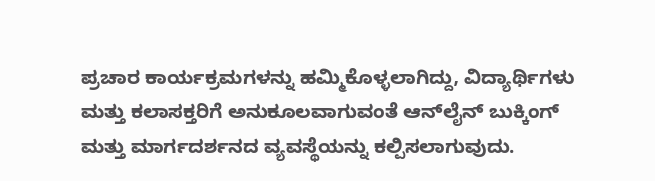ಪ್ರಚಾರ ಕಾರ್ಯಕ್ರಮಗಳನ್ನು ಹಮ್ಮಿಕೊಳ್ಳಲಾಗಿದ್ದು, ವಿದ್ಯಾರ್ಥಿಗಳು ಮತ್ತು ಕಲಾಸಕ್ತರಿಗೆ ಅನುಕೂಲವಾಗುವಂತೆ ಆನ್‌ಲೈನ್ ಬುಕ್ಕಿಂಗ್ ಮತ್ತು ಮಾರ್ಗದರ್ಶನದ ವ್ಯವಸ್ಥೆಯನ್ನು ಕಲ್ಪಿಸಲಾಗುವುದು.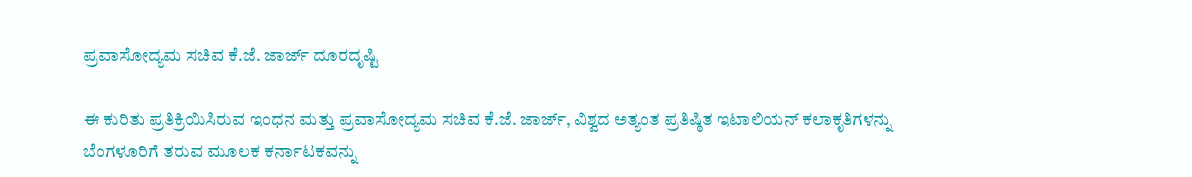ಪ್ರವಾಸೋದ್ಯಮ ಸಚಿವ ಕೆ.ಜೆ. ಜಾರ್ಜ್ ದೂರದೃಷ್ಟಿ

ಈ ಕುರಿತು ಪ್ರತಿಕ್ರಿಯಿಸಿರುವ ಇಂಧನ ಮತ್ತು ಪ್ರವಾಸೋದ್ಯಮ ಸಚಿವ ಕೆ.ಜೆ. ಜಾರ್ಜ್, ವಿಶ್ವದ ಅತ್ಯಂತ ಪ್ರತಿಷ್ಠಿತ ಇಟಾಲಿಯನ್ ಕಲಾಕೃತಿಗಳನ್ನು ಬೆಂಗಳೂರಿಗೆ ತರುವ ಮೂಲಕ ಕರ್ನಾಟಕವನ್ನು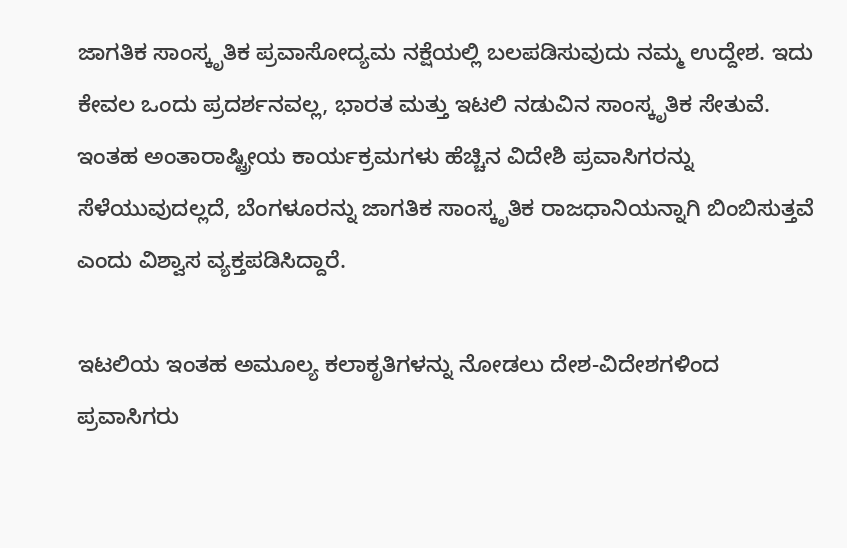ಜಾಗತಿಕ ಸಾಂಸ್ಕೃತಿಕ ಪ್ರವಾಸೋದ್ಯಮ ನಕ್ಷೆಯಲ್ಲಿ ಬಲಪಡಿಸುವುದು ನಮ್ಮ ಉದ್ದೇಶ. ಇದು ಕೇವಲ ಒಂದು ಪ್ರದರ್ಶನವಲ್ಲ, ಭಾರತ ಮತ್ತು ಇಟಲಿ ನಡುವಿನ ಸಾಂಸ್ಕೃತಿಕ ಸೇತುವೆ. ಇಂತಹ ಅಂತಾರಾಷ್ಟ್ರೀಯ ಕಾರ್ಯಕ್ರಮಗಳು ಹೆಚ್ಚಿನ ವಿದೇಶಿ ಪ್ರವಾಸಿಗರನ್ನು ಸೆಳೆಯುವುದಲ್ಲದೆ, ಬೆಂಗಳೂರನ್ನು ಜಾಗತಿಕ ಸಾಂಸ್ಕೃತಿಕ ರಾಜಧಾನಿಯನ್ನಾಗಿ ಬಿಂಬಿಸುತ್ತವೆ ಎಂದು ವಿಶ್ವಾಸ ವ್ಯಕ್ತಪಡಿಸಿದ್ದಾರೆ.

ಇಟಲಿಯ ಇಂತಹ ಅಮೂಲ್ಯ ಕಲಾಕೃತಿಗಳನ್ನು ನೋಡಲು ದೇಶ-ವಿದೇಶಗಳಿಂದ ಪ್ರವಾಸಿಗರು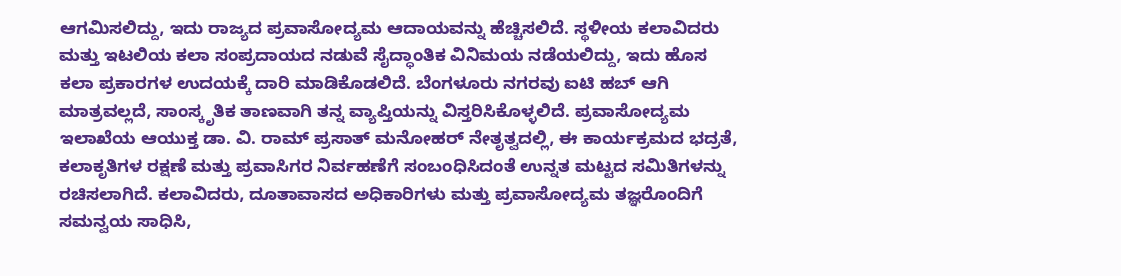ಆಗಮಿಸಲಿದ್ದು, ಇದು ರಾಜ್ಯದ ಪ್ರವಾಸೋದ್ಯಮ ಆದಾಯವನ್ನು ಹೆಚ್ಚಿಸಲಿದೆ. ಸ್ಥಳೀಯ ಕಲಾವಿದರು ಮತ್ತು ಇಟಲಿಯ ಕಲಾ ಸಂಪ್ರದಾಯದ ನಡುವೆ ಸೈದ್ಧಾಂತಿಕ ವಿನಿಮಯ ನಡೆಯಲಿದ್ದು, ಇದು ಹೊಸ ಕಲಾ ಪ್ರಕಾರಗಳ ಉದಯಕ್ಕೆ ದಾರಿ ಮಾಡಿಕೊಡಲಿದೆ. ಬೆಂಗಳೂರು ನಗರವು ಐಟಿ ಹಬ್ ಆಗಿ ಮಾತ್ರವಲ್ಲದೆ, ಸಾಂಸ್ಕೃತಿಕ ತಾಣವಾಗಿ ತನ್ನ ವ್ಯಾಪ್ತಿಯನ್ನು ವಿಸ್ತರಿಸಿಕೊಳ್ಳಲಿದೆ. ಪ್ರವಾಸೋದ್ಯಮ ಇಲಾಖೆಯ ಆಯುಕ್ತ ಡಾ. ವಿ. ರಾಮ್ ಪ್ರಸಾತ್ ಮನೋಹರ್ ನೇತೃತ್ವದಲ್ಲಿ, ಈ ಕಾರ್ಯಕ್ರಮದ ಭದ್ರತೆ, ಕಲಾಕೃತಿಗಳ ರಕ್ಷಣೆ ಮತ್ತು ಪ್ರವಾಸಿಗರ ನಿರ್ವಹಣೆಗೆ ಸಂಬಂಧಿಸಿದಂತೆ ಉನ್ನತ ಮಟ್ಟದ ಸಮಿತಿಗಳನ್ನು ರಚಿಸಲಾಗಿದೆ. ಕಲಾವಿದರು, ದೂತಾವಾಸದ ಅಧಿಕಾರಿಗಳು ಮತ್ತು ಪ್ರವಾಸೋದ್ಯಮ ತಜ್ಞರೊಂದಿಗೆ ಸಮನ್ವಯ ಸಾಧಿಸಿ,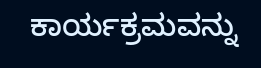ಕಾರ್ಯಕ್ರಮವನ್ನು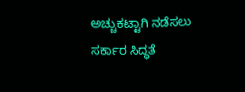ಅಚ್ಚುಕಟ್ಟಾಗಿ ನಡೆಸಲು ಸರ್ಕಾರ ಸಿದ್ಧತೆ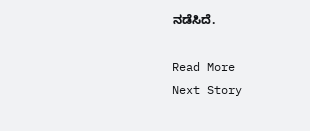ನಡೆಸಿದೆ.

Read More
Next Story